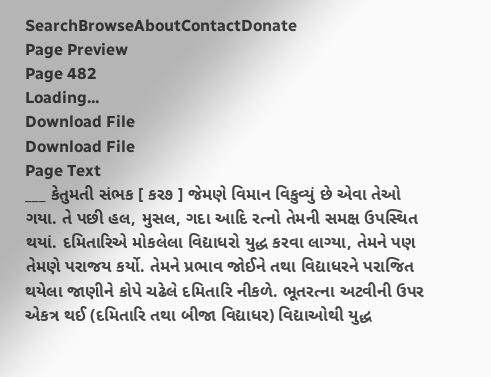SearchBrowseAboutContactDonate
Page Preview
Page 482
Loading...
Download File
Download File
Page Text
___ કેતુમતી સંભક [ કર૭ ] જેમણે વિમાન વિકુવ્યું છે એવા તેઓ ગયા. તે પછી હલ, મુસલ, ગદા આદિ રત્નો તેમની સમક્ષ ઉપસ્થિત થયાં. દમિતારિએ મોકલેલા વિદ્યાધરો યુદ્ધ કરવા લાગ્યા, તેમને પણ તેમણે પરાજય કર્યો. તેમને પ્રભાવ જોઈને તથા વિદ્યાધરને પરાજિત થયેલા જાણીને કોપે ચઢેલે દમિતારિ નીકળે. ભૂતરત્ના અટવીની ઉપર એકત્ર થઈ (દમિતારિ તથા બીજા વિદ્યાધર) વિદ્યાઓથી યુદ્ધ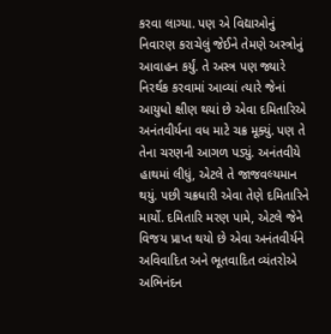કરવા લાગ્યા. પણ એ વિદ્યાઓનું નિવારણ કરાચેલું જેઈને તેમણે અસ્ત્રોનું આવાહન કર્યું. તે અસ્ત્ર પણ જ્યારે નિરર્થક કરવામાં આવ્યાં ત્યારે જેનાં આયુધો ક્ષીણ થયાં છે એવા દમિતારિએ અનંતવીર્યના વધ માટે ચક્ર મૂક્યું. પણ તે તેના ચરણની આગળ પડ્યું. અનંતવીયે હાથમાં લીધું, એટલે તે જાજવલ્યમાન થયું. પછી ચક્રધારી એવા તેણે દમિતારિને માર્યો. દમિતારિ મરણ પામે, એટલે જેને વિજય પ્રાપ્ત થયો છે એવા અનંતવીર્યને અવિવાદિત અને ભૂતવાદિત વ્યંતરોએ અભિનંદન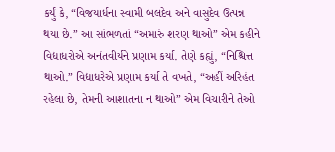કર્યું કે, “વિજયાર્ધના સ્વામી બલદેવ અને વાસુદેવ ઉત્પન્ન થયા છે.” આ સાંભળતાં “અમારું શરણ થાઓ” એમ કહીને વિદ્યાધરોએ અનંતવીર્યને પ્રણામ કર્યા. તેણે કહ્યું, “નિશ્ચિત્ત થાઓ.” વિદ્યાધરેએ પ્રણામ કર્યા તે વખતે, “અહીં અરિહંત રહેલા છે, તેમની આશાતના ન થાઓ” એમ વિચારીને તેઓ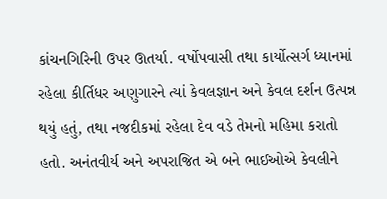કાંચનગિરિની ઉપર ઊતર્યા. વર્ષોપવાસી તથા કાર્યોત્સર્ગ ધ્યાનમાં રહેલા કીર્તિધર અણુગારને ત્યાં કેવલજ્ઞાન અને કેવલ દર્શન ઉત્પન્ન થયું હતું, તથા નજદીકમાં રહેલા દેવ વડે તેમનો મહિમા કરાતો હતો. અનંતવીર્ય અને અપરાજિત એ બને ભાઈઓએ કેવલીને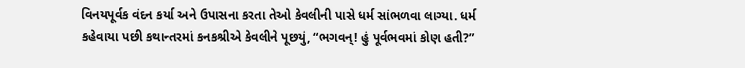વિનયપૂર્વક વંદન કર્યા અને ઉપાસના કરતા તેઓ કેવલીની પાસે ધર્મ સાંભળવા લાગ્યા. ધર્મ કહેવાયા પછી કથાન્તરમાં કનકશ્રીએ કેવલીને પૂછયું, “ભગવન્! હું પૂર્વભવમાં કોણ હતી?”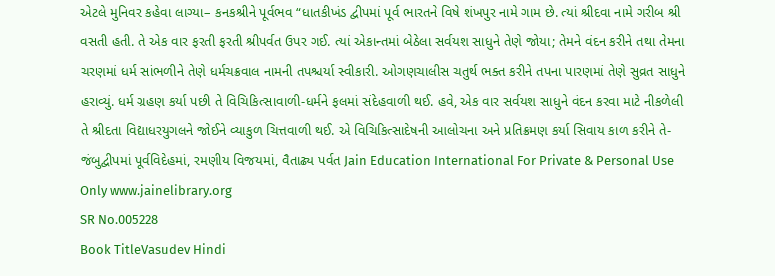એટલે મુનિવર કહેવા લાગ્યા– કનકશ્રીને પૂર્વભવ “ધાતકીખંડ દ્વીપમાં પૂર્વ ભારતને વિષે શંખપુર નામે ગામ છે. ત્યાં શ્રીદવા નામે ગરીબ શ્રી વસતી હતી. તે એક વાર ફરતી ફરતી શ્રીપર્વત ઉપર ગઈ. ત્યાં એકાન્તમાં બેઠેલા સર્વયશ સાધુને તેણે જોયા; તેમને વંદન કરીને તથા તેમના ચરણમાં ધર્મ સાંભળીને તેણે ધર્મચક્રવાલ નામની તપશ્ચર્યા સ્વીકારી. ઓગણચાલીસ ચતુર્થ ભક્ત કરીને તપના પારણમાં તેણે સુવ્રત સાધુને હરાવ્યું. ધર્મ ગ્રહણ કર્યા પછી તે વિચિકિત્સાવાળી-ધર્મને ફલમાં સંદેહવાળી થઈ. હવે, એક વાર સર્વયશ સાધુને વંદન કરવા માટે નીકળેલી તે શ્રીદતા વિદ્યાધરયુગલને જોઈને વ્યાકુળ ચિત્તવાળી થઈ. એ વિચિકિત્સાદેષની આલોચના અને પ્રતિક્રમણ કર્યા સિવાય કાળ કરીને તે-જંબુદ્વીપમાં પૂર્વવિદેહમાં, રમણીય વિજયમાં, વૈતાઢ્ય પર્વત Jain Education International For Private & Personal Use Only www.jainelibrary.org
SR No.005228
Book TitleVasudev Hindi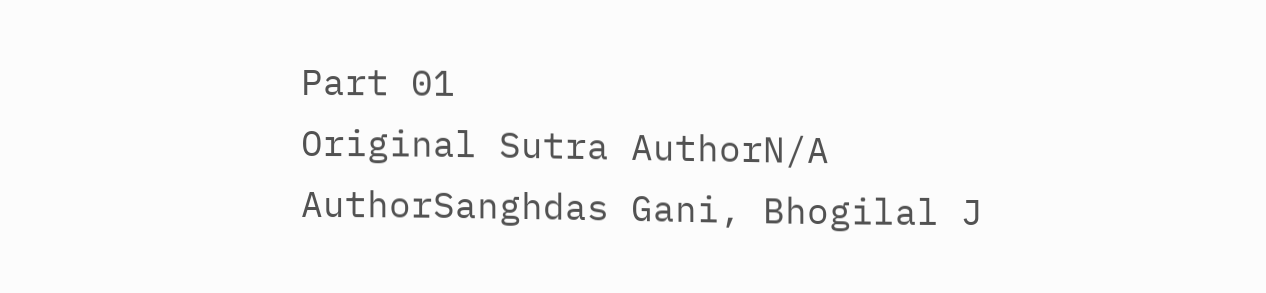Part 01
Original Sutra AuthorN/A
AuthorSanghdas Gani, Bhogilal J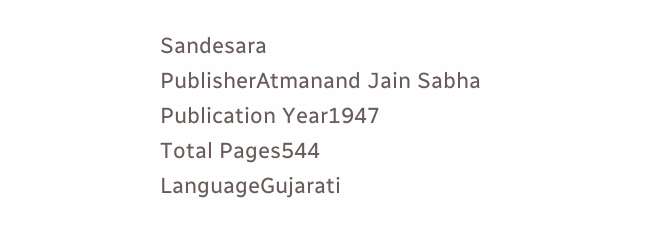Sandesara
PublisherAtmanand Jain Sabha
Publication Year1947
Total Pages544
LanguageGujarati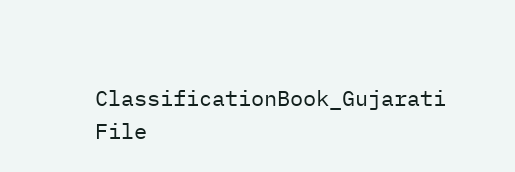ClassificationBook_Gujarati
File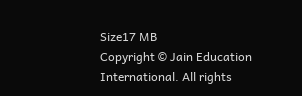Size17 MB
Copyright © Jain Education International. All rights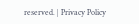reserved. | Privacy Policy